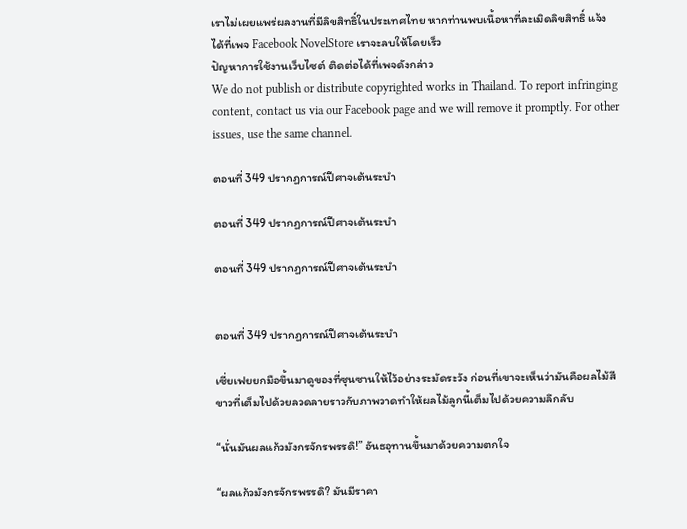เราไม่เผยแพร่ผลงานที่มีลิขสิทธิ์ในประเทศไทย หากท่านพบเนื้อหาที่ละเมิดลิขสิทธิ์ แจ้งได้ที่เพจ Facebook NovelStore เราจะลบให้โดยเร็ว
ปัญหาการใช้งานเว็บไซต์ ติดต่อได้ที่เพจดังกล่าว
We do not publish or distribute copyrighted works in Thailand. To report infringing content, contact us via our Facebook page and we will remove it promptly. For other issues, use the same channel.

ตอนที่ 349 ปรากฏการณ์ปีศาจเต้นระบำ

ตอนที่ 349 ปรากฏการณ์ปีศาจเต้นระบำ

ตอนที่ 349 ปรากฏการณ์ปีศาจเต้นระบำ


ตอนที่ 349 ปรากฏการณ์ปีศาจเต้นระบำ

เซี่ยเฟยยกมือขึ้นมาดูของที่ซุนซานให้ไว้อย่างระมัดระวัง ก่อนที่เขาจะเห็นว่ามันคือผลไม้สีขาวที่เต็มไปด้วยลวดลายราวกับภาพวาดทำให้ผลไม้ลูกนี้เต็มไปด้วยความลึกลับ

“นั่นมันผลแก้วมังกรจักรพรรดิ!” อันธอุทานขึ้นมาด้วยความตกใจ

“ผลแก้วมังกรจักรพรรดิ? มันมีราคา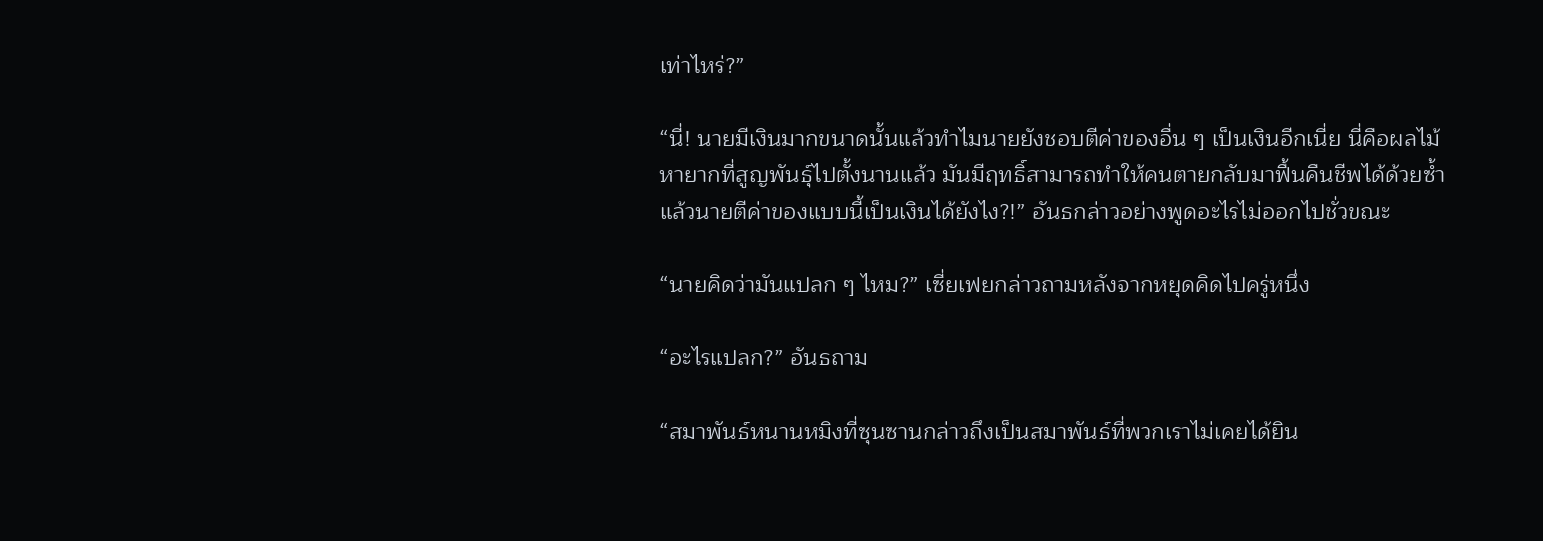เท่าไหร่?”

“นี่! นายมีเงินมากขนาดนั้นแล้วทำไมนายยังชอบตีค่าของอื่น ๆ เป็นเงินอีกเนี่ย นี่คือผลไม้หายากที่สูญพันธุ์ไปตั้งนานแล้ว มันมีฤทธิ์สามารถทำให้คนตายกลับมาฟื้นคืนชีพได้ด้วยซ้ำ แล้วนายตีค่าของแบบนี้เป็นเงินได้ยังไง?!” อันธกล่าวอย่างพูดอะไรไม่ออกไปชั่วขณะ

“นายคิดว่ามันแปลก ๆ ไหม?” เซี่ยเฟยกล่าวถามหลังจากหยุดคิดไปครู่หนึ่ง

“อะไรแปลก?” อันธถาม

“สมาพันธ์หนานหมิงที่ซุนซานกล่าวถึงเป็นสมาพันธ์ที่พวกเราไม่เคยได้ยิน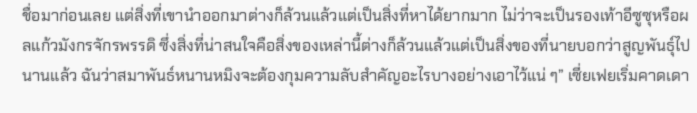ชื่อมาก่อนเลย แต่สิ่งที่เขานำออกมาต่างก็ล้วนแล้วแต่เป็นสิ่งที่หาได้ยากมาก ไม่ว่าจะเป็นรองเท้าอีซูซุหรือผลแก้วมังกรจักรพรรดิ ซึ่งสิ่งที่น่าสนใจคือสิ่งของเหล่านี้ต่างก็ล้วนแล้วแต่เป็นสิ่งของที่นายบอกว่าสูญพันธุ์ไปนานแล้ว ฉันว่าสมาพันธ์หนานหมิงจะต้องกุมความลับสำคัญอะไรบางอย่างเอาไว้แน่ ๆ” เซี่ยเฟยเริ่มคาดเดา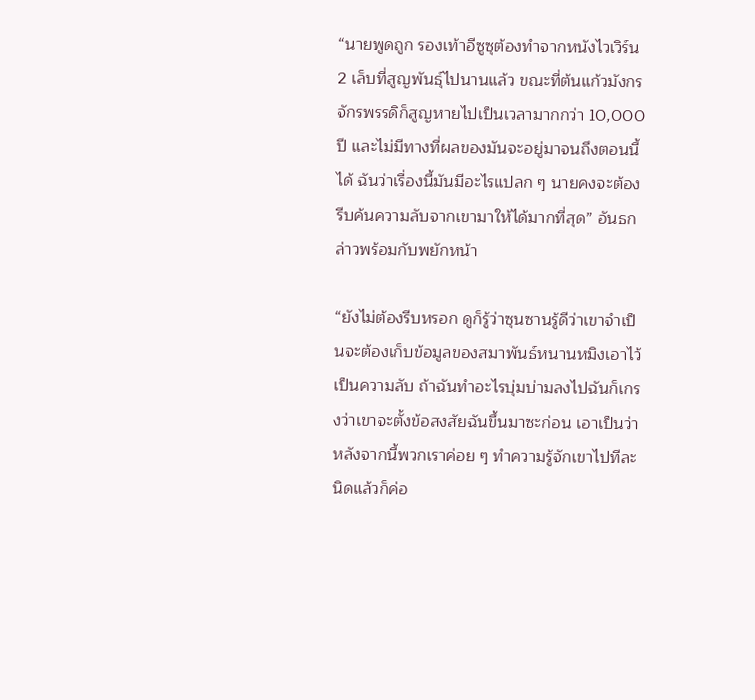“นายพูดถูก รองเท้าอีซูซุต้องทำจากหนังไวเวิร์น 2 เล็บที่สูญพันธุ์ไปนานแล้ว ขณะที่ต้นแก้วมังกรจักรพรรดิก็สูญหายไปเป็นเวลามากกว่า 10,000 ปี และไม่มีทางที่ผลของมันจะอยู่มาจนถึงตอนนี้ได้ ฉันว่าเรื่องนี้มันมีอะไรแปลก ๆ นายคงจะต้องรีบค้นความลับจากเขามาให้ได้มากที่สุด” อันธกล่าวพร้อมกับพยักหน้า

“ยังไม่ต้องรีบหรอก ดูก็รู้ว่าซุนซานรู้ดีว่าเขาจำเป็นจะต้องเก็บข้อมูลของสมาพันธ์หนานหมิงเอาไว้เป็นความลับ ถ้าฉันทำอะไรบุ่มบ่ามลงไปฉันก็เกรงว่าเขาจะตั้งข้อสงสัยฉันขึ้นมาซะก่อน เอาเป็นว่าหลังจากนี้พวกเราค่อย ๆ ทำความรู้จักเขาไปทีละนิดแล้วก็ค่อ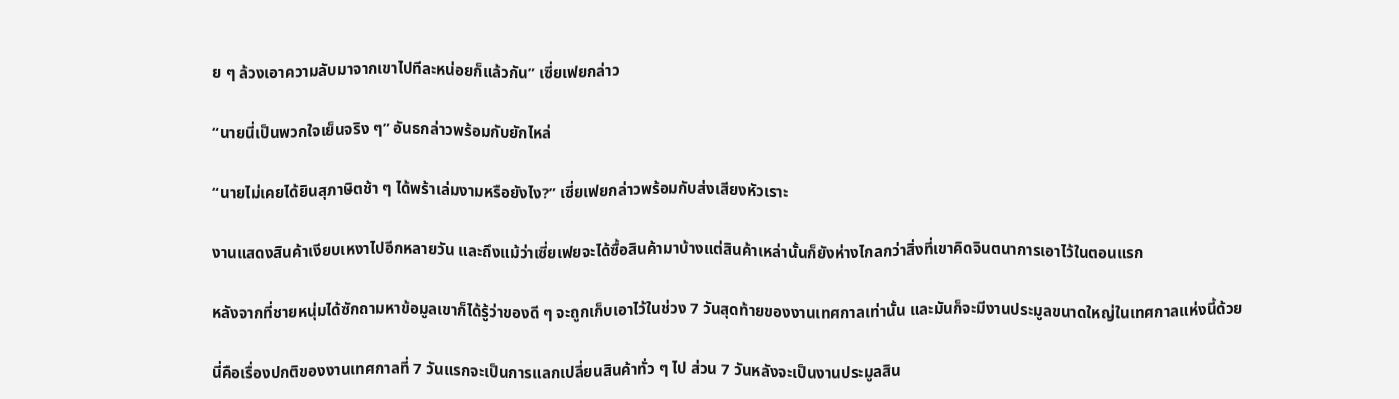ย ๆ ล้วงเอาความลับมาจากเขาไปทีละหน่อยก็แล้วกัน” เซี่ยเฟยกล่าว

“นายนี่เป็นพวกใจเย็นจริง ๆ” อันธกล่าวพร้อมกับยักไหล่

“นายไม่เคยได้ยินสุภาษิตช้า ๆ ได้พร้าเล่มงามหรือยังไง?” เซี่ยเฟยกล่าวพร้อมกับส่งเสียงหัวเราะ

งานแสดงสินค้าเงียบเหงาไปอีกหลายวัน และถึงแม้ว่าเซี่ยเฟยจะได้ซื้อสินค้ามาบ้างแต่สินค้าเหล่านั้นก็ยังห่างไกลกว่าสิ่งที่เขาคิดจินตนาการเอาไว้ในตอนแรก

หลังจากที่ชายหนุ่มได้ซักถามหาข้อมูลเขาก็ได้รู้ว่าของดี ๆ จะถูกเก็บเอาไว้ในช่วง 7 วันสุดท้ายของงานเทศกาลเท่านั้น และมันก็จะมีงานประมูลขนาดใหญ่ในเทศกาลแห่งนี้ด้วย

นี่คือเรื่องปกติของงานเทศกาลที่ 7 วันแรกจะเป็นการแลกเปลี่ยนสินค้าทั่ว ๆ ไป ส่วน 7 วันหลังจะเป็นงานประมูลสิน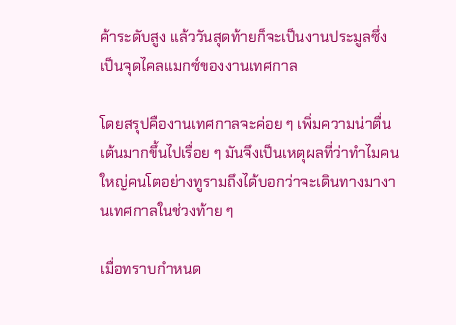ค้าระดับสูง แล้ววันสุดท้ายก็จะเป็นงานประมูลซึ่งเป็นจุดไคลแมกซ์ของงานเทศกาล

โดยสรุปคืองานเทศกาลจะค่อย ๆ เพิ่มความน่าตื่นเต้นมากขึ้นไปเรื่อย ๆ มันจึงเป็นเหตุผลที่ว่าทำไมคนใหญ่คนโตอย่างทูรามถึงได้บอกว่าจะเดินทางมางานเทศกาลในช่วงท้าย ๆ

เมื่อทราบกำหนด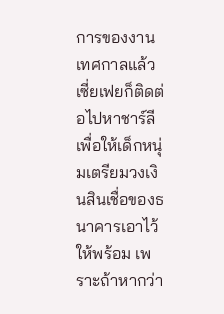การของงานเทศกาลแล้วเซี่ยเฟยก็ติดต่อไปหาชาร์ลีเพื่อให้เด็กหนุ่มเตรียมวงเงินสินเชื่อของธนาคารเอาไว้ให้พร้อม เพราะถ้าหากว่า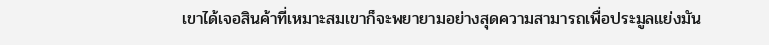เขาได้เจอสินค้าที่เหมาะสมเขาก็จะพยายามอย่างสุดความสามารถเพื่อประมูลแย่งมัน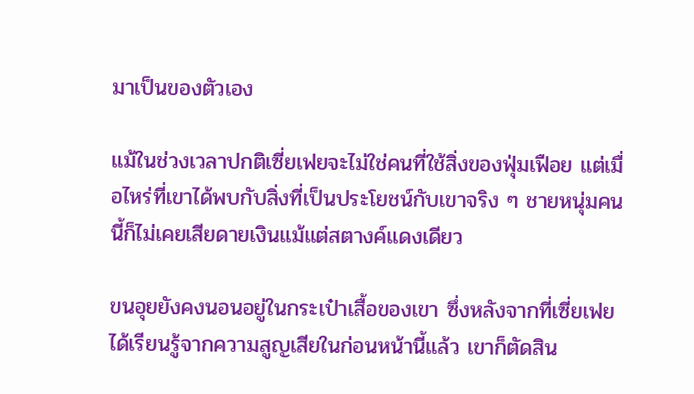มาเป็นของตัวเอง

แม้ในช่วงเวลาปกติเซี่ยเฟยจะไม่ใช่คนที่ใช้สิ่งของฟุ่มเฟือย แต่เมื่อไหร่ที่เขาได้พบกับสิ่งที่เป็นประโยชน์กับเขาจริง ๆ ชายหนุ่มคนนี้ก็ไม่เคยเสียดายเงินแม้แต่สตางค์แดงเดียว

ขนอุยยังคงนอนอยู่ในกระเป๋าเสื้อของเขา ซึ่งหลังจากที่เซี่ยเฟยได้เรียนรู้จากความสูญเสียในก่อนหน้านี้แล้ว เขาก็ตัดสิน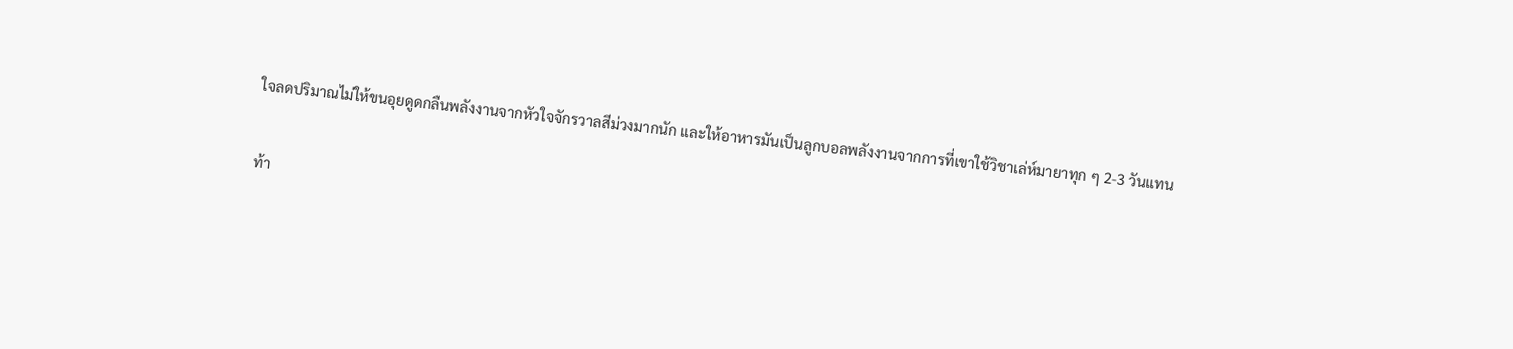ใจลดปริมาณไม่ให้ขนอุยดูดกลืนพลังงานจากหัวใจจักรวาลสีม่วงมากนัก และให้อาหารมันเป็นลูกบอลพลังงานจากการที่เขาใช้วิชาเล่ห์มายาทุก ๆ 2-3 วันแทน

ท้า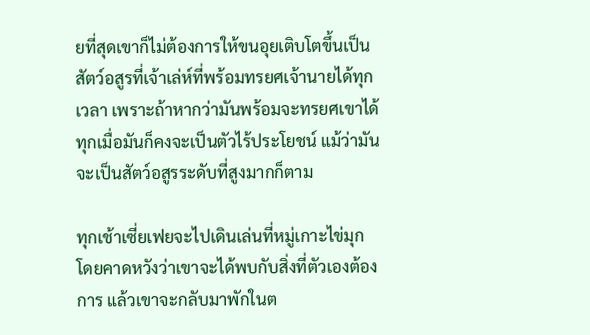ยที่สุดเขาก็ไม่ต้องการให้ขนอุยเติบโตขึ้นเป็นสัตว์อสูรที่เจ้าเล่ห์ที่พร้อมทรยศเจ้านายได้ทุกเวลา เพราะถ้าหากว่ามันพร้อมจะทรยศเขาได้ทุกเมื่อมันก็คงจะเป็นตัวไร้ประโยชน์ แม้ว่ามันจะเป็นสัตว์อสูรระดับที่สูงมากก็ตาม

ทุกเช้าเซี่ยเฟยจะไปเดินเล่นที่หมู่เกาะไข่มุก โดยคาดหวังว่าเขาจะได้พบกับสิ่งที่ตัวเองต้องการ แล้วเขาจะกลับมาพักในต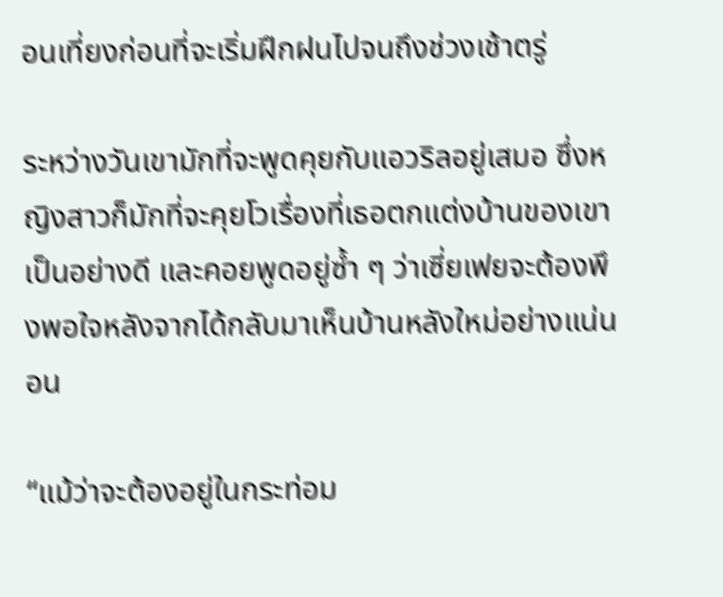อนเที่ยงก่อนที่จะเริ่มฝึกฝนไปจนถึงช่วงเช้าตรู่

ระหว่างวันเขามักที่จะพูดคุยกับแอวริลอยู่เสมอ ซึ่งหญิงสาวก็มักที่จะคุยโวเรื่องที่เธอตกแต่งบ้านของเขาเป็นอย่างดี และคอยพูดอยู่ซ้ำ ๆ ว่าเซี่ยเฟยจะต้องพึงพอใจหลังจากได้กลับมาเห็นบ้านหลังใหม่อย่างแน่นอน

“แม้ว่าจะต้องอยู่ในกระท่อม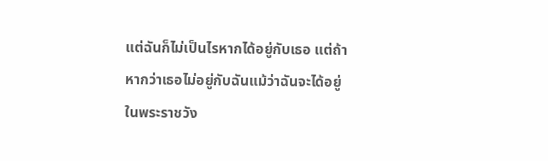แต่ฉันก็ไม่เป็นไรหากได้อยู่กับเธอ แต่ถ้าหากว่าเธอไม่อยู่กับฉันแม้ว่าฉันจะได้อยู่ในพระราชวัง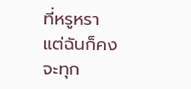ที่หรูหรา แต่ฉันก็คงจะทุก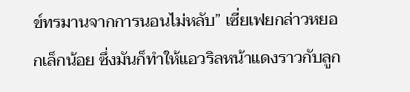ข์ทรมานจากการนอนไม่หลับ” เซี่ยเฟยกล่าวหยอกเล็กน้อย ซึ่งมันก็ทำให้แอวริลหน้าแดงราวกับลูก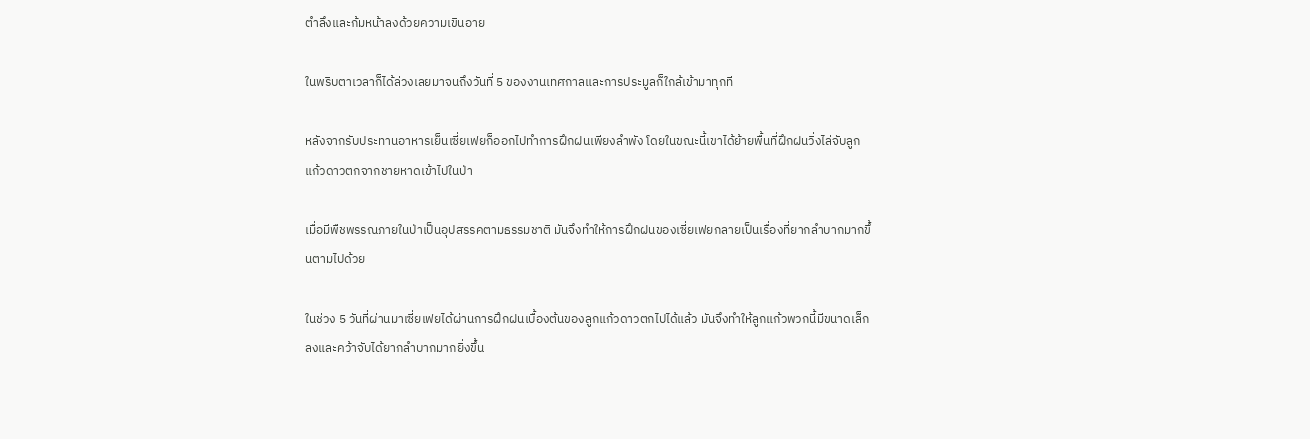ตำลึงและก้มหน้าลงด้วยความเขินอาย

ในพริบตาเวลาก็ได้ล่วงเลยมาจนถึงวันที่ 5 ของงานเทศกาลและการประมูลก็ใกล้เข้ามาทุกที

หลังจากรับประทานอาหารเย็นเซี่ยเฟยก็ออกไปทำการฝึกฝนเพียงลำพัง โดยในขณะนี้เขาได้ย้ายพื้นที่ฝึกฝนวิ่งไล่จับลูกแก้วดาวตกจากชายหาดเข้าไปในป่า

เมื่อมีพืชพรรณภายในป่าเป็นอุปสรรคตามธรรมชาติ มันจึงทำให้การฝึกฝนของเซี่ยเฟยกลายเป็นเรื่องที่ยากลำบากมากขึ้นตามไปด้วย

ในช่วง 5 วันที่ผ่านมาเซี่ยเฟยได้ผ่านการฝึกฝนเบื้องต้นของลูกแก้วดาวตกไปได้แล้ว มันจึงทำให้ลูกแก้วพวกนี้มีขนาดเล็กลงและคว้าจับได้ยากลำบากมากยิ่งขึ้น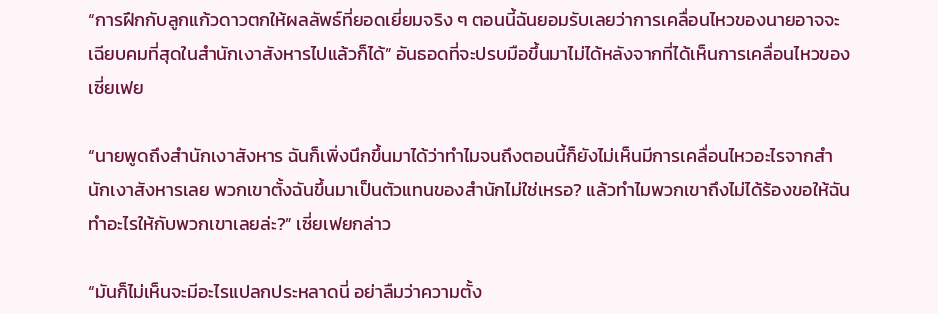“การฝึกกับลูกแก้วดาวตกให้ผลลัพธ์ที่ยอดเยี่ยมจริง ๆ ตอนนี้ฉันยอมรับเลยว่าการเคลื่อนไหวของนายอาจจะเฉียบคมที่สุดในสำนักเงาสังหารไปแล้วก็ได้” อันธอดที่จะปรบมือขึ้นมาไม่ได้หลังจากที่ได้เห็นการเคลื่อนไหวของเซี่ยเฟย

“นายพูดถึงสำนักเงาสังหาร ฉันก็เพิ่งนึกขึ้นมาได้ว่าทำไมจนถึงตอนนี้ก็ยังไม่เห็นมีการเคลื่อนไหวอะไรจากสำนักเงาสังหารเลย พวกเขาตั้งฉันขึ้นมาเป็นตัวแทนของสำนักไม่ใช่เหรอ? แล้วทำไมพวกเขาถึงไม่ได้ร้องขอให้ฉันทำอะไรให้กับพวกเขาเลยล่ะ?” เซี่ยเฟยกล่าว

“มันก็ไม่เห็นจะมีอะไรแปลกประหลาดนี่ อย่าลืมว่าความตั้ง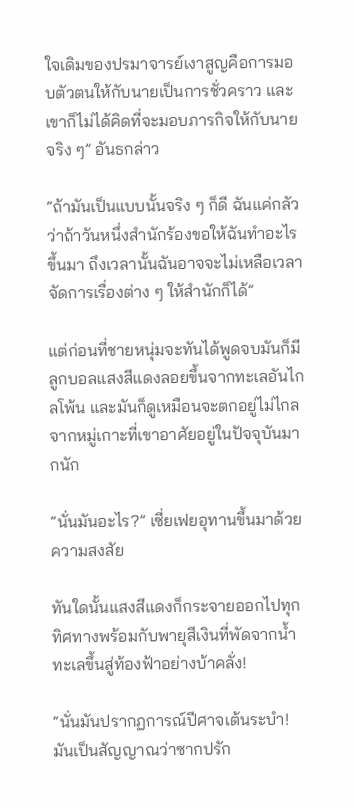ใจเดิมของปรมาจารย์เงาสูญคือการมอบตัวตนให้กับนายเป็นการชั่วคราว และเขาก็ไม่ได้คิดที่จะมอบภารกิจให้กับนายจริง ๆ” อันธกล่าว

“ถ้ามันเป็นแบบนั้นจริง ๆ ก็ดี ฉันแค่กลัวว่าถ้าวันหนึ่งสำนักร้องขอให้ฉันทำอะไรขึ้นมา ถึงเวลานั้นฉันอาจจะไม่เหลือเวลาจัดการเรื่องต่าง ๆ ให้สำนักก็ได้”

แต่ก่อนที่ชายหนุ่มจะทันได้พูดจบมันก็มีลูกบอลแสงสีแดงลอยขึ้นจากทะเลอันไกลโพ้น และมันก็ดูเหมือนจะตกอยู่ไม่ไกลจากหมู่เกาะที่เขาอาศัยอยู่ในปัจจุบันมากนัก

“นั่นมันอะไร?” เซี่ยเฟยอุทานขึ้นมาด้วยความสงสัย

ทันใดนั้นแสงสีแดงก็กระจายออกไปทุกทิศทางพร้อมกับพายุสีเงินที่พัดจากน้ำทะเลขึ้นสู่ท้องฟ้าอย่างบ้าคลั่ง!

“นั่นมันปรากฏการณ์ปีศาจเต้นระบำ! มันเป็นสัญญาณว่าซากปรัก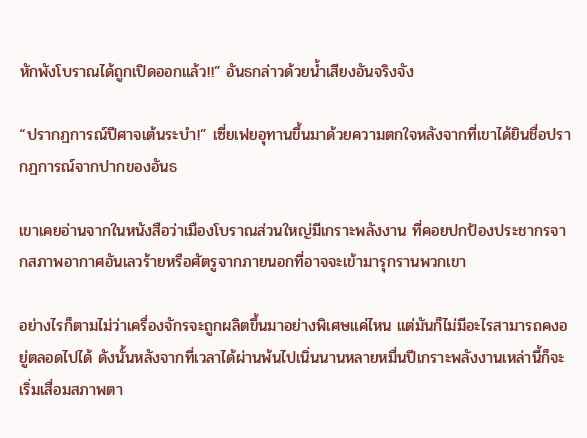หักพังโบราณได้ถูกเปิดออกแล้ว!!” อันธกล่าวด้วยน้ำเสียงอันจริงจัง

“ปรากฏการณ์ปีศาจเต้นระบำ!” เซี่ยเฟยอุทานขึ้นมาด้วยความตกใจหลังจากที่เขาได้ยินชื่อปรากฏการณ์จากปากของอันธ

เขาเคยอ่านจากในหนังสือว่าเมืองโบราณส่วนใหญ่มีเกราะพลังงาน ที่คอยปกป้องประชากรจากสภาพอากาศอันเลวร้ายหรือศัตรูจากภายนอกที่อาจจะเข้ามารุกรานพวกเขา

อย่างไรก็ตามไม่ว่าเครื่องจักรจะถูกผลิตขึ้นมาอย่างพิเศษแค่ไหน แต่มันก็ไม่มีอะไรสามารถคงอยู่ตลอดไปได้ ดังนั้นหลังจากที่เวลาได้ผ่านพ้นไปเนิ่นนานหลายหมื่นปีเกราะพลังงานเหล่านี้ก็จะเริ่มเสื่อมสภาพตา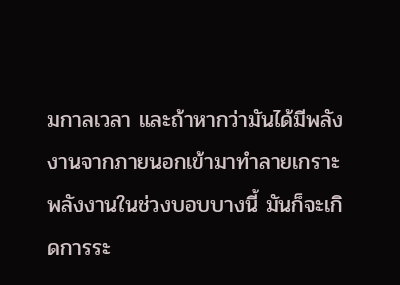มกาลเวลา และถ้าหากว่ามันได้มีพลังงานจากภายนอกเข้ามาทำลายเกราะพลังงานในช่วงบอบบางนี้ มันก็จะเกิดการระ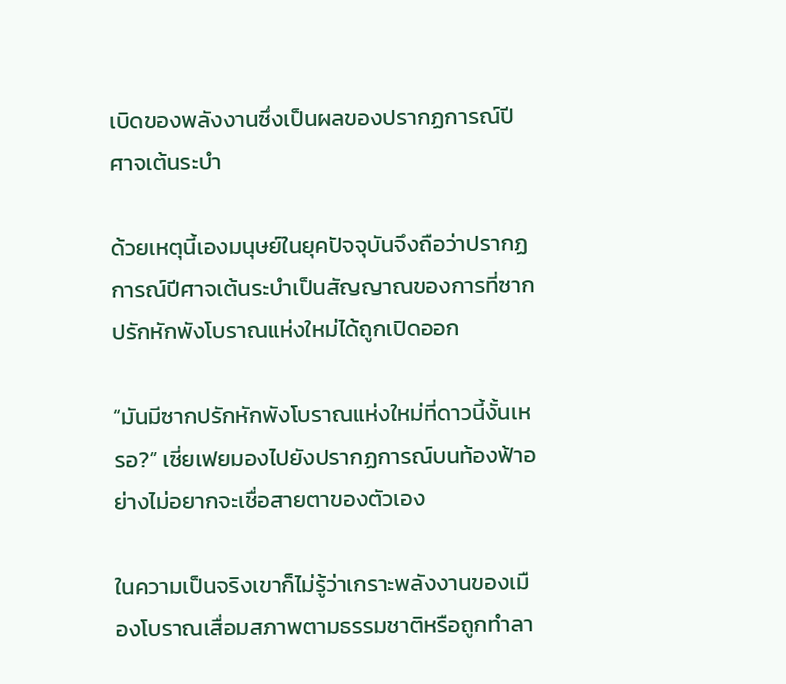เบิดของพลังงานซึ่งเป็นผลของปรากฏการณ์ปีศาจเต้นระบำ

ด้วยเหตุนี้เองมนุษย์ในยุคปัจจุบันจึงถือว่าปรากฏการณ์ปีศาจเต้นระบำเป็นสัญญาณของการที่ซากปรักหักพังโบราณแห่งใหม่ได้ถูกเปิดออก

“มันมีซากปรักหักพังโบราณแห่งใหม่ที่ดาวนี้งั้นเหรอ?” เซี่ยเฟยมองไปยังปรากฏการณ์บนท้องฟ้าอย่างไม่อยากจะเชื่อสายตาของตัวเอง

ในความเป็นจริงเขาก็ไม่รู้ว่าเกราะพลังงานของเมืองโบราณเสื่อมสภาพตามธรรมชาติหรือถูกทำลา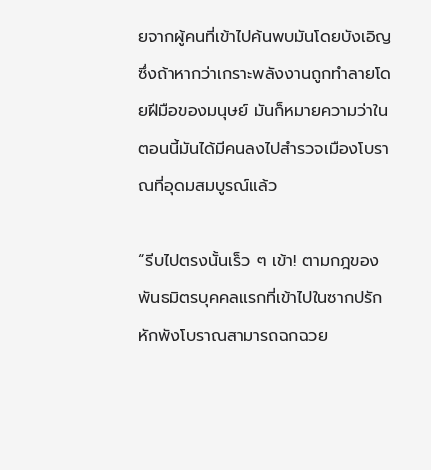ยจากผู้คนที่เข้าไปค้นพบมันโดยบังเอิญ ซึ่งถ้าหากว่าเกราะพลังงานถูกทำลายโดยฝีมือของมนุษย์ มันก็หมายความว่าในตอนนี้มันได้มีคนลงไปสำรวจเมืองโบราณที่อุดมสมบูรณ์แล้ว

“รีบไปตรงนั้นเร็ว ๆ เข้า! ตามกฎของพันธมิตรบุคคลแรกที่เข้าไปในซากปรักหักพังโบราณสามารถฉกฉวย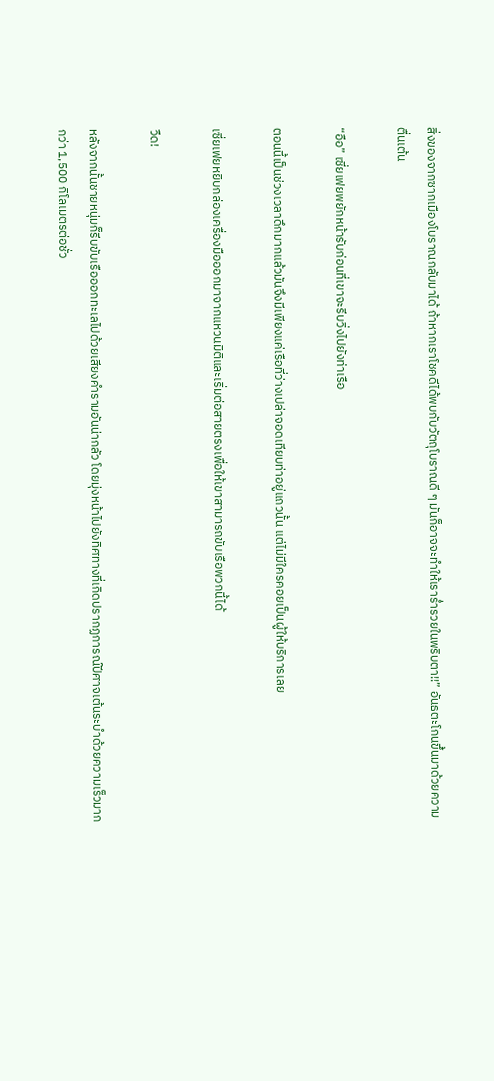สิ่งของจากซากเมืองโบราณกลับมาได้ ถ้าหากเราโชคดีได้พบกับวัตถุโบราณดี ๆ มันก็อาจจะทำให้เราร่ำรวยในพริบตา!!” อันธตะโกนขึ้นมาด้วยความตื่นเต้น

“อือ” เซี่ยเฟยพยักหน้ารับก่อนที่เขาจะรีบวิ่งไปยังท่าเรือ

ตอนนี้เป็นช่วงเวลาดึกมากแล้วมันจึงมีเพียงแค่เรือที่ว่างเปล่าจอดเทียบท่าอยู่แถวนั้น แต่ไม่มีใครคอยเป็นผู้ให้บริการเลย

เซี่ยเฟยหยิบกล่องเครื่องมือออกมาจากแหวนมิติและเริ่มต่อสายตรงเพื่อให้เขาสามารถขับเรือพวกนี้ได้

วืด!

หลังจากนั้นชายหนุ่มก็รีบขับเรือออกทะเลไปด้วยเสียงคำรามอันน่ากลัว โดยมุ่งหน้าไปยังทิศทางที่เกิดปรากฏการณ์ปีศาจเต้นระบำด้วยความเร็วมากกว่า 1,500 กิโลเมตรต่อชั่ว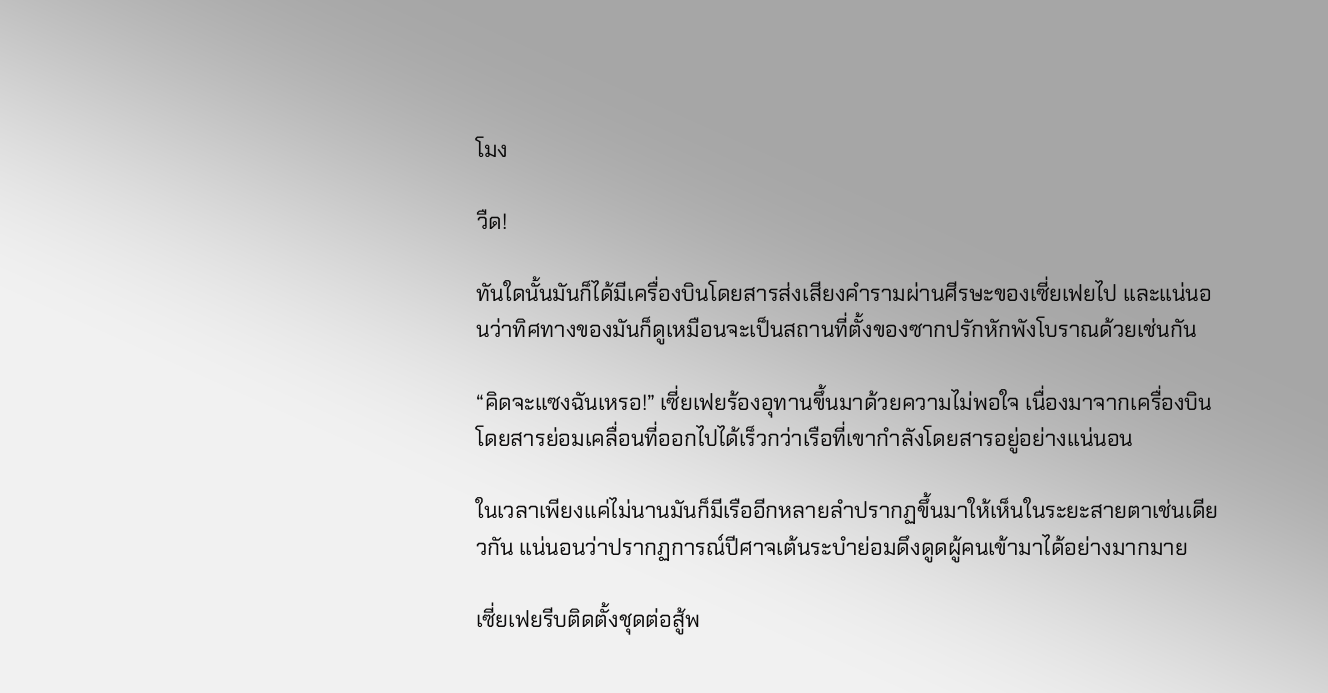โมง

วืด!

ทันใดนั้นมันก็ได้มีเครื่องบินโดยสารส่งเสียงคำรามผ่านศีรษะของเซี่ยเฟยไป และแน่นอนว่าทิศทางของมันก็ดูเหมือนจะเป็นสถานที่ตั้งของซากปรักหักพังโบราณด้วยเช่นกัน

“คิดจะแซงฉันเหรอ!” เซี่ยเฟยร้องอุทานขึ้นมาด้วยความไม่พอใจ เนื่องมาจากเครื่องบินโดยสารย่อมเคลื่อนที่ออกไปได้เร็วกว่าเรือที่เขากำลังโดยสารอยู่อย่างแน่นอน

ในเวลาเพียงแค่ไม่นานมันก็มีเรืออีกหลายลำปรากฏขึ้นมาให้เห็นในระยะสายตาเช่นเดียวกัน แน่นอนว่าปรากฏการณ์ปีศาจเต้นระบำย่อมดึงดูดผู้คนเข้ามาได้อย่างมากมาย

เซี่ยเฟยรีบติดตั้งชุดต่อสู้พ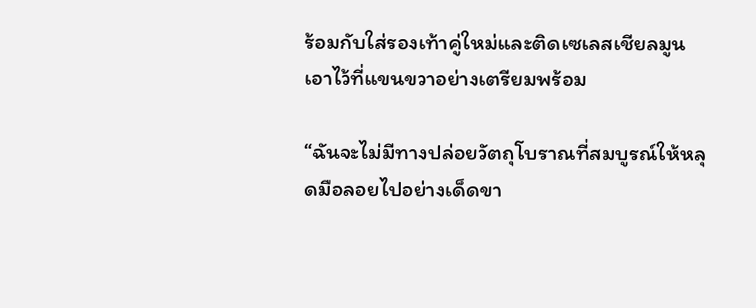ร้อมกับใส่รองเท้าคู่ใหม่และติดเซเลสเชียลมูนเอาไว้ที่แขนขวาอย่างเตรียมพร้อม

“ฉันจะไม่มีทางปล่อยวัตถุโบราณที่สมบูรณ์ให้หลุดมือลอยไปอย่างเด็ดขา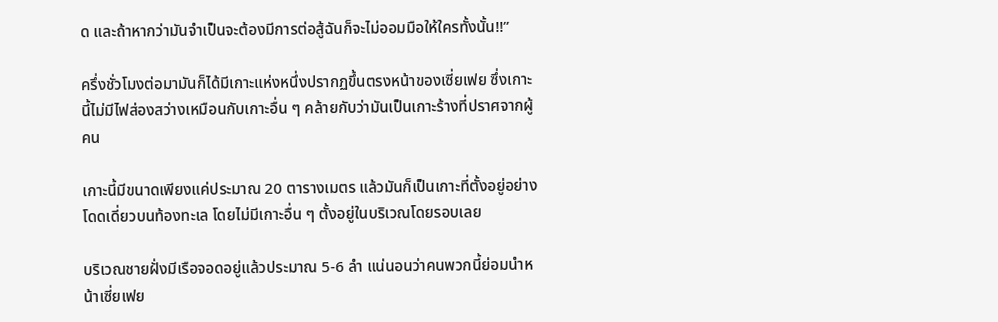ด และถ้าหากว่ามันจำเป็นจะต้องมีการต่อสู้ฉันก็จะไม่ออมมือให้ใครทั้งนั้น!!”

ครึ่งชั่วโมงต่อมามันก็ได้มีเกาะแห่งหนึ่งปรากฏขึ้นตรงหน้าของเซี่ยเฟย ซึ่งเกาะนี้ไม่มีไฟส่องสว่างเหมือนกับเกาะอื่น ๆ คล้ายกับว่ามันเป็นเกาะร้างที่ปราศจากผู้คน

เกาะนี้มีขนาดเพียงแค่ประมาณ 20 ตารางเมตร แล้วมันก็เป็นเกาะที่ตั้งอยู่อย่างโดดเดี่ยวบนท้องทะเล โดยไม่มีเกาะอื่น ๆ ตั้งอยู่ในบริเวณโดยรอบเลย

บริเวณชายฝั่งมีเรือจอดอยู่แล้วประมาณ 5-6 ลำ แน่นอนว่าคนพวกนี้ย่อมนำหน้าเซี่ยเฟย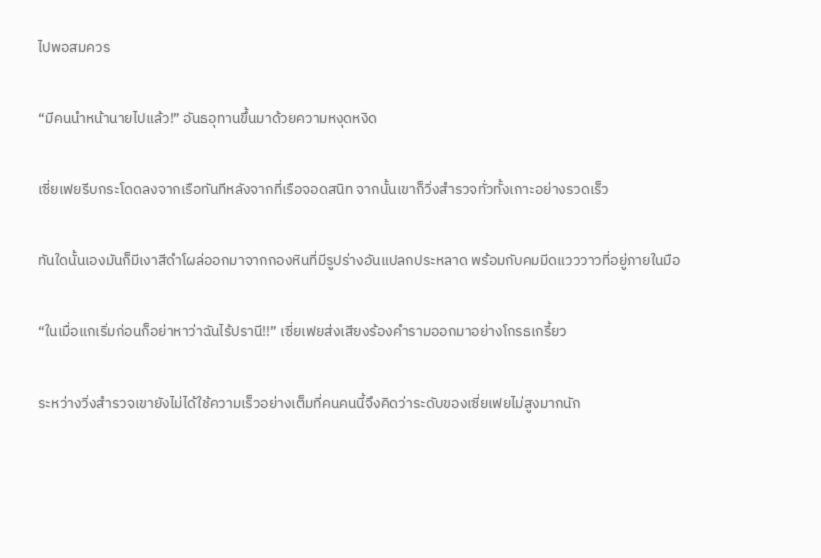ไปพอสมควร

“มีคนนำหน้านายไปแล้ว!” อันธอุทานขึ้นมาด้วยความหงุดหงิด

เซี่ยเฟยรีบกระโดดลงจากเรือทันทีหลังจากที่เรือจอดสนิท จากนั้นเขาก็วิ่งสำรวจทั่วทั้งเกาะอย่างรวดเร็ว

ทันใดนั้นเองมันก็มีเงาสีดำโผล่ออกมาจากกองหินที่มีรูปร่างอันแปลกประหลาด พร้อมกับคมมีดแวววาวที่อยู่ภายในมือ

“ในเมื่อแกเริ่มก่อนก็อย่าหาว่าฉันไร้ปรานี!!” เซี่ยเฟยส่งเสียงร้องคำรามออกมาอย่างโกรธเกรี้ยว

ระหว่างวิ่งสำรวจเขายังไม่ได้ใช้ความเร็วอย่างเต็มที่คนคนนี้จึงคิดว่าระดับของเซี่ยเฟยไม่สูงมากนัก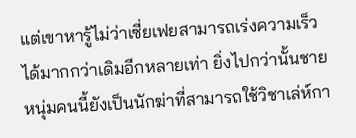แต่เขาหารู้ไม่ว่าเซี่ยเฟยสามารถเร่งความเร็วได้มากกว่าเดิมอีกหลายเท่า ยิ่งไปกว่านั้นชายหนุ่มคนนี้ยังเป็นนักฆ่าที่สามารถใช้วิชาเล่ห์กา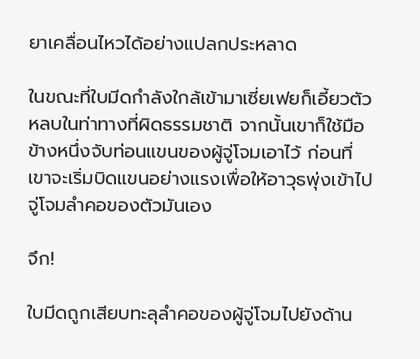ยาเคลื่อนไหวได้อย่างแปลกประหลาด

ในขณะที่ใบมีดกำลังใกล้เข้ามาเซี่ยเฟยก็เอี้ยวตัวหลบในท่าทางที่ผิดธรรมชาติ จากนั้นเขาก็ใช้มือข้างหนึ่งจับท่อนแขนของผู้จู่โจมเอาไว้ ก่อนที่เขาจะเริ่มบิดแขนอย่างแรงเพื่อให้อาวุธพุ่งเข้าไปจู่โจมลำคอของตัวมันเอง

จึก!

ใบมีดถูกเสียบทะลุลำคอของผู้จู่โจมไปยังด้าน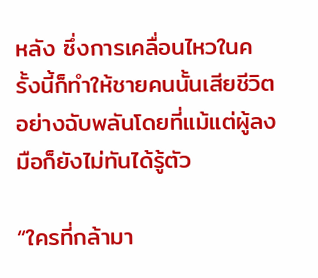หลัง ซึ่งการเคลื่อนไหวในครั้งนี้ก็ทำให้ชายคนนั้นเสียชีวิตอย่างฉับพลันโดยที่แม้แต่ผู้ลงมือก็ยังไม่ทันได้รู้ตัว

“ใครที่กล้ามา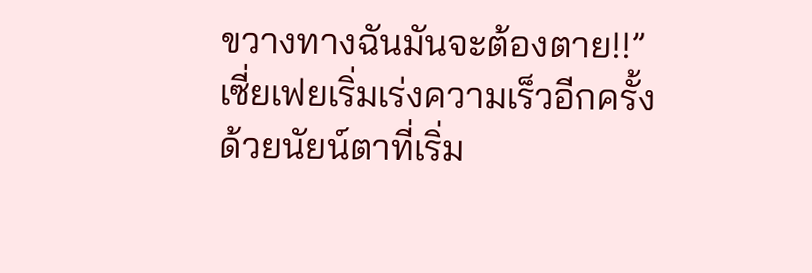ขวางทางฉันมันจะต้องตาย!!” เซี่ยเฟยเริ่มเร่งความเร็วอีกครั้งด้วยนัยน์ตาที่เริ่ม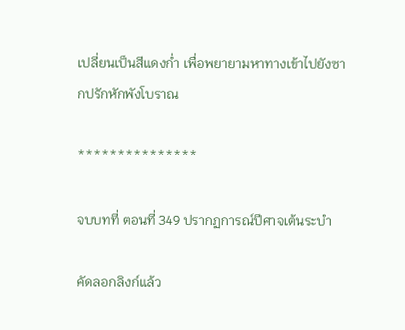เปลี่ยนเป็นสีแดงก่ำ เพื่อพยายามหาทางเข้าไปยังซากปรักหักพังโบราณ

***************

จบบทที่ ตอนที่ 349 ปรากฏการณ์ปีศาจเต้นระบำ

คัดลอกลิงก์แล้ว